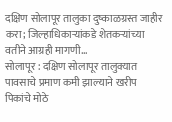दक्षिण सोलापूर तालुका दुष्काळग्रस्त जाहीर करा; जिल्हाधिकाऱ्यांकडे शेतकऱ्यांच्या वतीने आग्रही मागणी…
सोलापूर : दक्षिण सोलापूर तालुक्यात पावसाचे प्रमाण कमी झाल्याने खरीप पिकांचे मोठे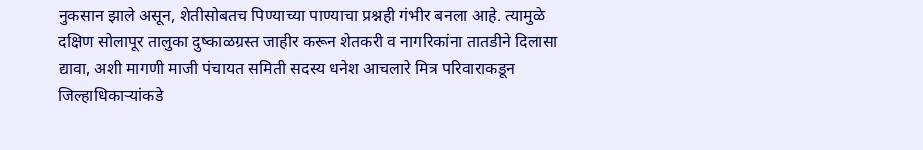नुकसान झाले असून, शेतीसोबतच पिण्याच्या पाण्याचा प्रश्नही गंभीर बनला आहे. त्यामुळे दक्षिण सोलापूर तालुका दुष्काळग्रस्त जाहीर करून शेतकरी व नागरिकांना तातडीने दिलासा द्यावा, अशी मागणी माजी पंचायत समिती सदस्य धनेश आचलारे मित्र परिवाराकडून जिल्हाधिकाऱ्यांकडे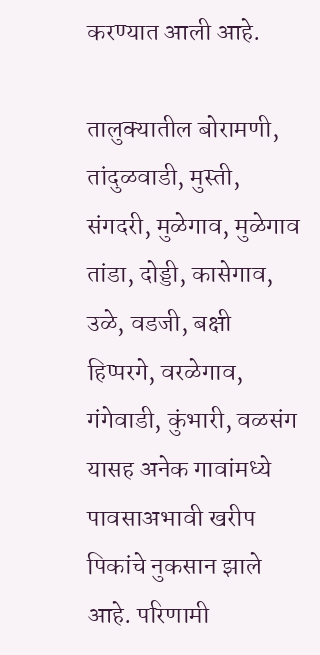करण्यात आली आहे.

तालुक्यातील बोरामणी, तांदुळवाडी, मुस्ती, संगदरी, मुळेगाव, मुळेगाव तांडा, दोड्डी, कासेगाव, उळे, वडजी, बक्षी हिप्परगे, वरळेगाव, गंगेवाडी, कुंभारी, वळसंग यासह अनेक गावांमध्ये पावसाअभावी खरीप पिकांचे नुकसान झाले आहे. परिणामी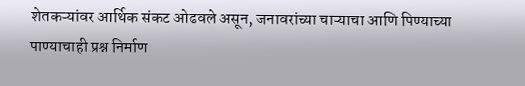शेतकऱ्यांवर आर्थिक संकट ओढवले असून, जनावरांच्या चाऱ्याचा आणि पिण्याच्या पाण्याचाही प्रश्न निर्माण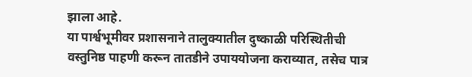झाला आहे.
या पार्श्वभूमीवर प्रशासनाने तालुक्यातील दुष्काळी परिस्थितीची वस्तुनिष्ठ पाहणी करून तातडीने उपाययोजना कराव्यात, तसेच पात्र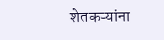शेतकऱ्यांना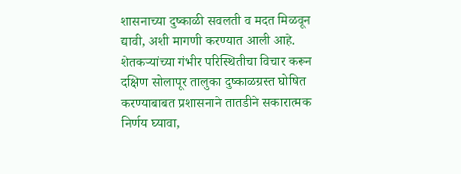शासनाच्या दुष्काळी सवलती व मदत मिळवून द्यावी, अशी मागणी करण्यात आली आहे.
शेतकऱ्यांच्या गंभीर परिस्थितीचा विचार करून दक्षिण सोलापूर तालुका दुष्काळग्रस्त घोषित करण्याबाबत प्रशासनाने तातडीने सकारात्मक निर्णय घ्यावा,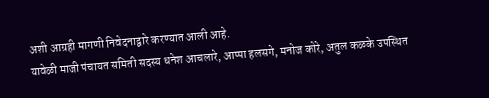अशी आग्रही मागणी निवेदनाद्वारे करण्यात आली आहे.
यावेळी माजी पंचायत समिती सदस्य धनेश आचलारे, आप्पा हलसगे, मनोज कोरे, अतुल कळके उपस्थित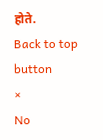होते.
Back to top button
×
No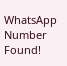WhatsApp Number Found!